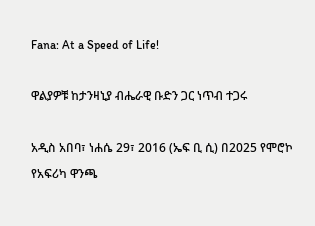Fana: At a Speed of Life!

ዋልያዎቹ ከታንዛኒያ ብሔራዊ ቡድን ጋር ነጥብ ተጋሩ

አዲስ አበባ፣ ነሐሴ 29፣ 2016 (ኤፍ ቢ ሲ) በ2025 የሞሮኮ የአፍሪካ ዋንጫ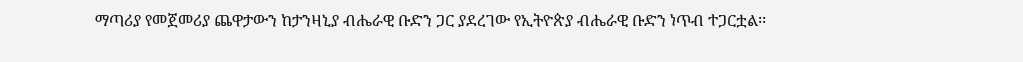ማጣሪያ የመጀመሪያ ጨዋታውን ከታንዛኒያ ብሔራዊ ቡድን ጋር ያደረገው የኢትዮጵያ ብሔራዊ ቡድን ነጥብ ተጋርቷል፡፡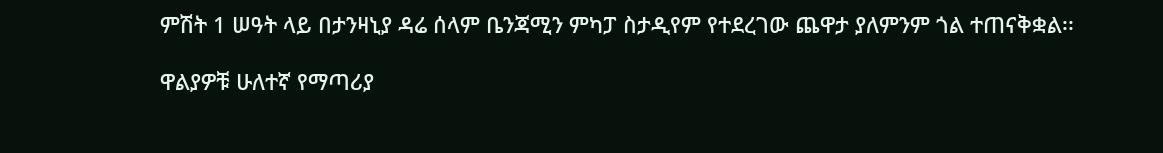ምሽት 1 ሠዓት ላይ በታንዛኒያ ዳሬ ሰላም ቤንጃሚን ምካፓ ስታዲየም የተደረገው ጨዋታ ያለምንም ጎል ተጠናቅቋል፡፡

ዋልያዎቹ ሁለተኛ የማጣሪያ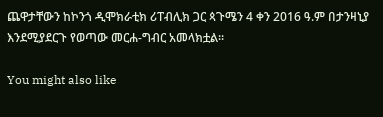ጨዋታቸውን ከኮንጎ ዲሞክራቲክ ሪፐብሊክ ጋር ጳጉሜን 4 ቀን 2016 ዓ.ም በታንዛኒያ እንደሚያደርጉ የወጣው መርሐ-ግብር አመላክቷል፡፡

You might also like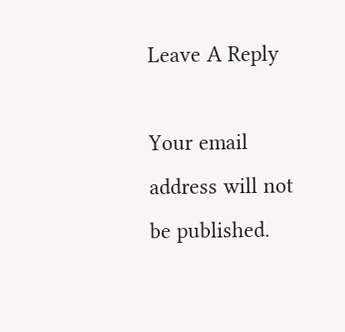Leave A Reply

Your email address will not be published.